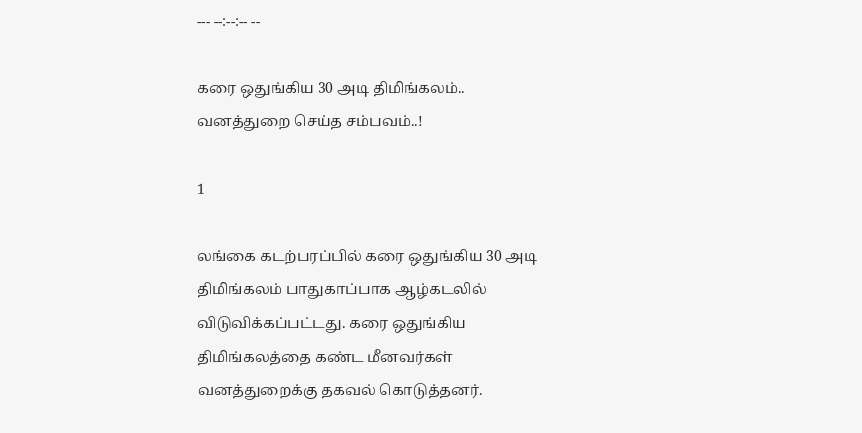--- --:--:-- --

கரை ஒதுங்கிய 30 அடி திமிங்கலம்.. வனத்துறை செய்த சம்பவம்..!

1

லங்கை கடற்பரப்பில் கரை ஒதுங்கிய 30 அடி திமிங்கலம் பாதுகாப்பாக ஆழ்கடலில் விடுவிக்கப்பட்டது. கரை ஒதுங்கிய திமிங்கலத்தை கண்ட மீனவர்கள் வனத்துறைக்கு தகவல் கொடுத்தனர்.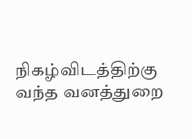நிகழ்விடத்திற்கு வந்த வனத்துறை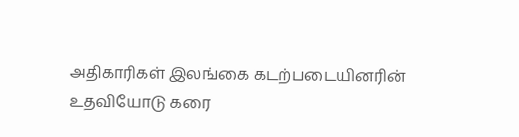அதிகாரிகள் இலங்கை கடற்படையினரின் உதவியோடு கரை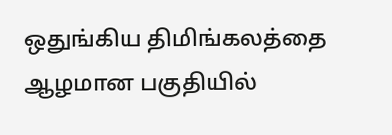ஒதுங்கிய திமிங்கலத்தை ஆழமான பகுதியில்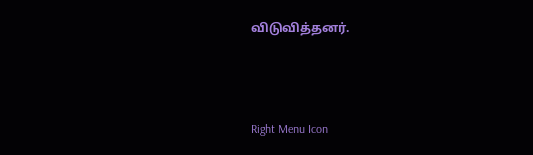விடுவித்தனர்.



Right Menu Icon